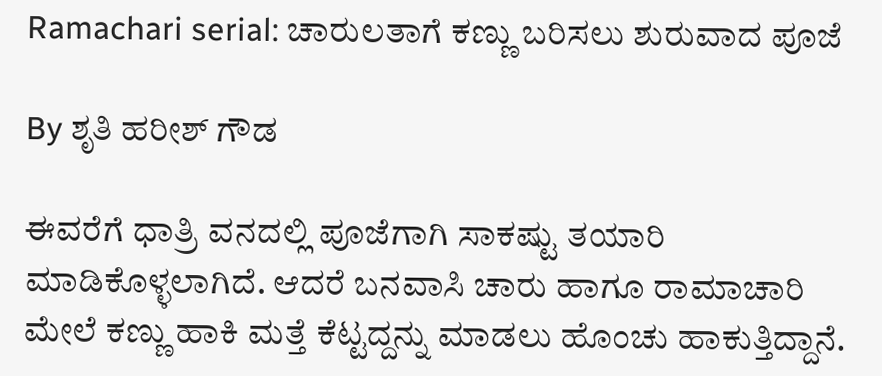Ramachari serial: ಚಾರುಲತಾಗೆ ಕಣ್ಣು ಬರಿಸಲು ಶುರುವಾದ ಪೂಜೆ

By ಶೃತಿ ಹರೀಶ್ ಗೌಡ

ಈವರೆಗೆ ಧಾತ್ರಿ ವನದಲ್ಲಿ ಪೂಜೆಗಾಗಿ ಸಾಕಷ್ಟು ತಯಾರಿ ಮಾಡಿಕೊಳ್ಳಲಾಗಿದೆ. ಆದರೆ ಬನವಾಸಿ ಚಾರು ಹಾಗೂ ರಾಮಾಚಾರಿ ಮೇಲೆ ಕಣ್ಣು ಹಾಕಿ ಮತ್ತೆ ಕೆಟ್ಟದ್ದನ್ನು ಮಾಡಲು ಹೊಂಚು ಹಾಕುತ್ತಿದ್ದಾನೆ.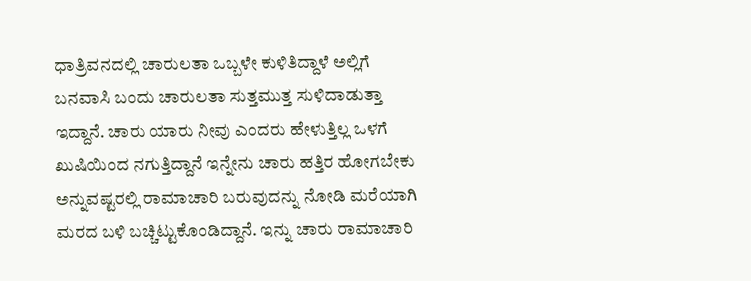ಧಾತ್ರಿ‌ವನದಲ್ಲಿ ಚಾರುಲತಾ ಒಬ್ಬಳೇ ಕುಳಿತಿದ್ದಾಳೆ ಅಲ್ಲಿಗೆ ಬನವಾಸಿ ಬಂದು ಚಾರುಲತಾ ಸುತ್ತಮುತ್ತ ಸುಳಿದಾಡುತ್ತಾ ಇದ್ದಾನೆ. ಚಾರು ಯಾರು ನೀವು ಎಂದರು ಹೇಳುತ್ತಿಲ್ಲ ಒಳಗೆ ಖುಷಿಯಿಂದ ನಗುತ್ತಿದ್ದಾನೆ ಇನ್ನೇನು ಚಾರು ಹತ್ತಿರ ಹೋಗಬೇಕು ಅನ್ನುವಷ್ಟರಲ್ಲಿ ರಾಮಾಚಾರಿ ಬರುವುದನ್ನು ನೋಡಿ‌ ಮರೆಯಾಗಿ ಮರದ ಬಳಿ‌ ಬಚ್ಚಿಟ್ಟುಕೊಂಡಿದ್ದಾನೆ. ಇನ್ನು ಚಾರು ರಾಮಾಚಾರಿ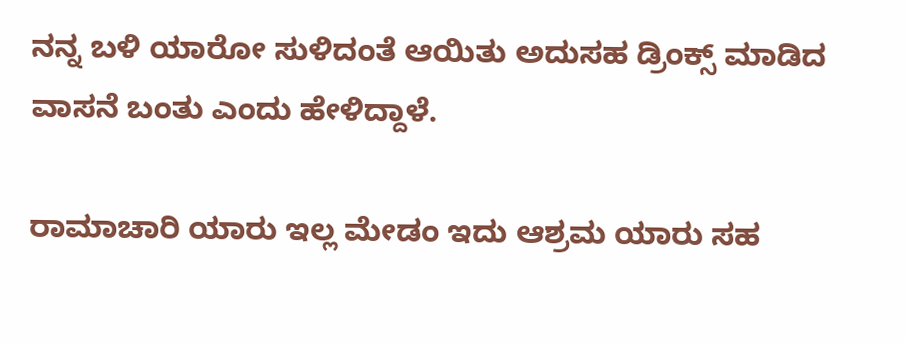ನನ್ನ ಬಳಿ ಯಾರೋ ಸುಳಿದಂತೆ ಆಯಿತು ಅದು‌ಸಹ ಡ್ರಿಂಕ್ಸ್ ಮಾಡಿದ ವಾಸನೆ ಬಂತು ಎಂದು‌ ಹೇಳಿದ್ದಾಳೆ.

ರಾಮಾಚಾರಿ ಯಾರು ಇಲ್ಲ ಮೇಡಂ ಇದು ಆಶ್ರಮ ಯಾರು ಸಹ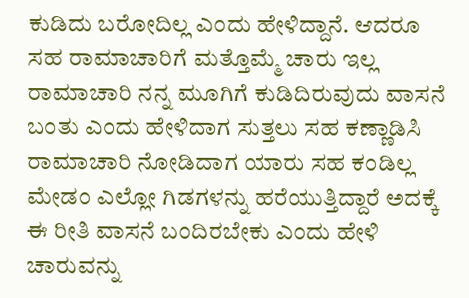ಕುಡಿದು ಬರೋದಿಲ್ಲ ಎಂದು ಹೇಳಿದ್ದಾನೆ. ಆದರೂ ಸಹ ರಾಮಾಚಾರಿಗೆ ಮತ್ತೊಮ್ಮೆ ಚಾರು ಇಲ್ಲ ರಾಮಾಚಾರಿ ನನ್ನ ಮೂಗಿಗೆ ಕುಡಿದಿರುವುದು ವಾಸನೆ ಬಂತು ಎಂದು ಹೇಳಿದಾಗ ಸುತ್ತಲು ಸಹ‌ ಕಣ್ಣಾಡಿಸಿ ರಾಮಾಚಾರಿ ನೋಡಿದಾಗ ಯಾರು ಸಹ ಕಂಡಿಲ್ಲ ಮೇಡಂ ಎಲ್ಲೋ ಗಿಡಗಳನ್ನು ಹರೆಯುತ್ತಿದ್ದಾರೆ ಅದಕ್ಕೆ ಈ ರೀತಿ ವಾಸನೆ ಬಂದಿರಬೇಕು ಎಂದು ಹೇಳಿ ಚಾರುವನ್ನು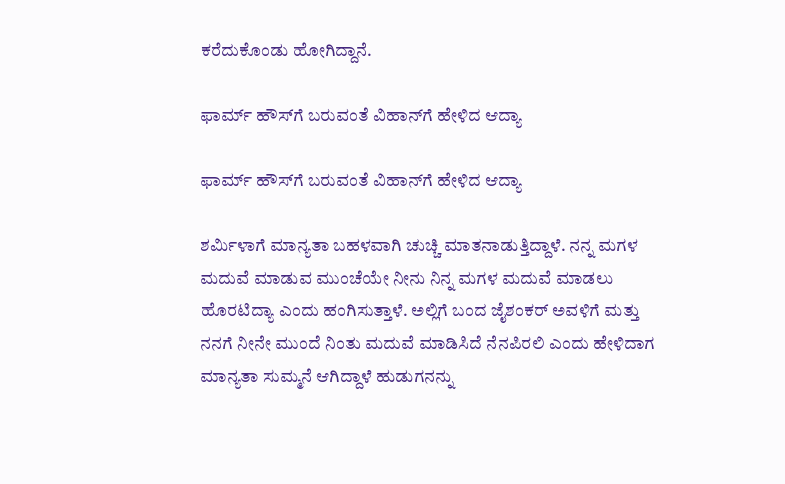ಕರೆದುಕೊಂಡು ಹೋಗಿದ್ದಾನೆ.

ಫಾರ್ಮ್ ಹೌಸ್‌ಗೆ ಬರುವಂತೆ ವಿಹಾನ್‌ಗೆ ಹೇಳಿದ ಆದ್ಯಾ

ಫಾರ್ಮ್ ಹೌಸ್‌ಗೆ ಬರುವಂತೆ ವಿಹಾನ್‌ಗೆ ಹೇಳಿದ ಆದ್ಯಾ

ಶರ್ಮಿಳಾಗೆ ಮಾನ್ಯತಾ ಬಹಳವಾಗಿ‌ ಚುಚ್ಚಿ ಮಾತನಾಡುತ್ತಿದ್ದಾಳೆ. ನನ್ನ ಮಗಳ ಮದುವೆ ಮಾಡುವ ಮುಂಚೆಯೇ ನೀನು ನಿನ್ನ ಮಗಳ ಮದುವೆ ಮಾಡಲು‌ ಹೊರಟಿದ್ಯಾ ಎಂದು ಹಂಗಿಸುತ್ತಾಳೆ. ಅಲ್ಲಿಗೆ ಬಂದ ಜೈಶಂಕರ್ ಅವಳಿಗೆ ಮತ್ತು ನನಗೆ ನೀನೇ ಮುಂದೆ ನಿಂತು ಮದುವೆ ಮಾಡಿಸಿದೆ ನೆನಪಿರಲಿ ಎಂದು‌ ಹೇಳಿದಾಗ ಮಾನ್ಯತಾ ಸುಮ್ಮನೆ ಆಗಿದ್ದಾಳೆ ಹುಡುಗನನ್ನು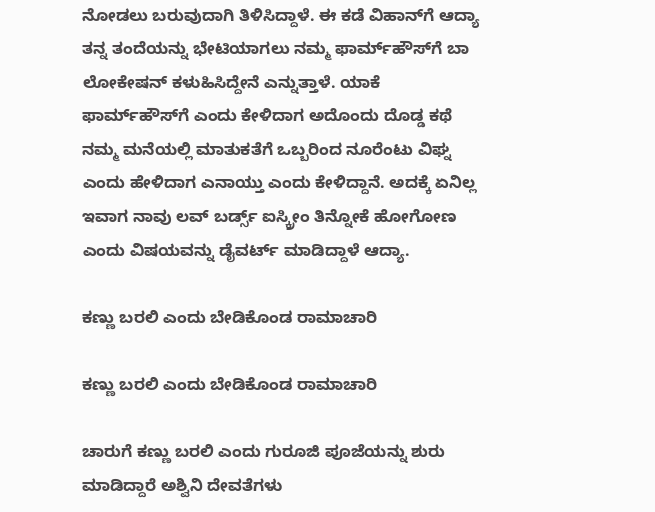ನೋಡಲು ಬರುವುದಾಗಿ‌ ತಿಳಿಸಿದ್ದಾಳೆ. ಈ ಕಡೆ ವಿಹಾನ್‌ಗೆ ಆದ್ಯಾ ತನ್ನ ತಂದೆಯನ್ನು ಭೇಟಿಯಾಗಲು ನಮ್ಮ ಫಾರ್ಮ್‌ಹೌಸ್‌ಗೆ ಬಾ ಲೋಕೇಷನ್ ಕಳುಹಿಸಿದ್ದೇನೆ ಎನ್ನುತ್ತಾಳೆ. ಯಾಕೆ‌ ಫಾರ್ಮ್‌ಹೌಸ್‌ಗೆ ಎಂದು ಕೇಳಿದಾಗ ಅದೊಂದು ದೊಡ್ಡ ಕಥೆ ನಮ್ಮ ಮನೆಯಲ್ಲಿ ಮಾತುಕತೆಗೆ ಒಬ್ಬರಿಂದ ನೂರೆಂಟು ವಿಘ್ನ ಎಂದು ಹೇಳಿದಾಗ ಎನಾಯ್ತು ಎಂದು ಕೇಳಿದ್ದಾನೆ. ಅದಕ್ಕೆ ಏನಿಲ್ಲ ಇವಾಗ ನಾವು ಲವ್ ಬರ್ಡ್ಸ್ ಐಸ್ಕ್ರೀಂ ತಿನ್ನೋಕೆ ಹೋಗೋಣ ಎಂದು ವಿಷಯವನ್ನು ಡೈವರ್ಟ್ ಮಾಡಿದ್ದಾಳೆ ಆದ್ಯಾ.

ಕಣ್ಣು ಬರಲಿ ಎಂದು ಬೇಡಿಕೊಂಡ ರಾಮಾಚಾರಿ

ಕಣ್ಣು ಬರಲಿ ಎಂದು ಬೇಡಿಕೊಂಡ ರಾಮಾಚಾರಿ

ಚಾರುಗೆ ಕಣ್ಣು ಬರಲಿ ಎಂದು ಗುರೂಜಿ ಪೂಜೆಯನ್ನು ಶುರು ಮಾಡಿದ್ದಾರೆ ಅಶ್ವಿನಿ ದೇವತೆಗಳು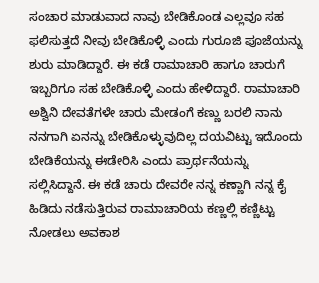ಸಂಚಾರ ಮಾಡುವಾದ ನಾವು ಬೇಡಿಕೊಂಡ ಎಲ್ಲವೂ ಸಹ ಫಲಿಸುತ್ತದೆ ನೀವು ಬೇಡಿಕೊಳ್ಳಿ ಎಂದು ಗುರೂಜಿ ಪೂಜೆಯನ್ನು ಶುರು ಮಾಡಿದ್ದಾರೆ. ಈ ಕಡೆ ರಾಮಾಚಾರಿ ಹಾಗೂ ಚಾರುಗೆ ಇಬ್ಬರಿಗೂ ಸಹ ಬೇಡಿಕೊಳ್ಳಿ ಎಂದು ಹೇಳಿದ್ದಾರೆ. ರಾಮಾಚಾರಿ ಅಶ್ವಿನಿ ದೇವತೆಗಳೇ ಚಾರು ಮೇಡಂಗೆ ಕಣ್ಣು ಬರಲಿ ನಾನು ನನಗಾಗಿ ಏನನ್ನು ಬೇಡಿಕೊಳ್ಳುವುದಿಲ್ಲ ದಯವಿಟ್ಟು ಇದೊಂದು ಬೇಡಿಕೆಯನ್ನು ಈಡೇರಿಸಿ ಎಂದು ಪ್ರಾರ್ಥನೆಯನ್ನು ಸಲ್ಲಿಸಿದ್ದಾನೆ. ಈ ಕಡೆ ಚಾರು ದೇವರೇ ನನ್ನ ಕಣ್ಣಾಗಿ ನನ್ನ ಕೈ ಹಿಡಿದು ನಡೆಸುತ್ತಿರುವ ರಾಮಾಚಾರಿಯ ಕಣ್ಣಲ್ಲಿ ಕಣ್ಣಿಟ್ಟು ನೋಡಲು ಅವಕಾಶ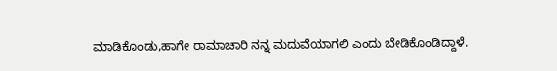ಮಾಡಿಕೊಂಡು,ಹಾಗೇ ರಾಮಾಚಾರಿ ನನ್ನ ಮದುವೆಯಾಗಲಿ ಎಂದು‌ ಬೇಡಿಕೊಂಡಿದ್ದಾಳೆ.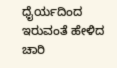ಧೈರ್ಯದಿಂದ ಇರುವಂತೆ ಹೇಳಿದ ಚಾರಿ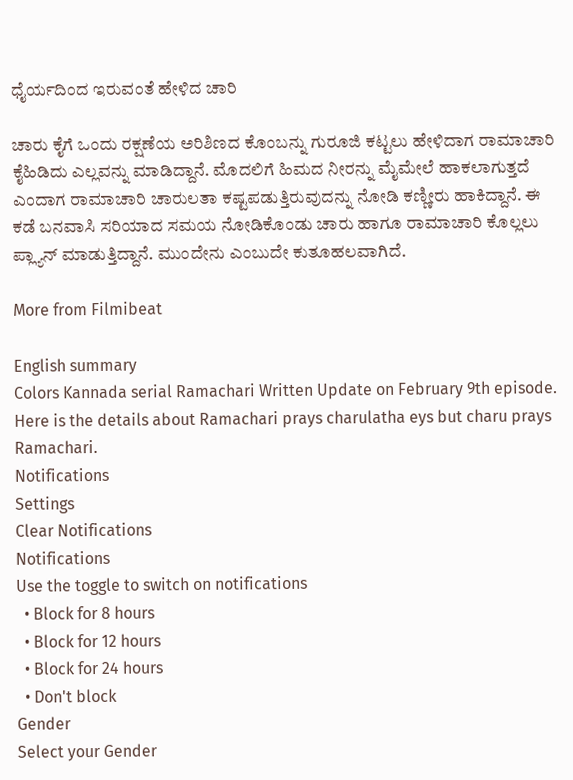ಧೈರ್ಯದಿಂದ ಇರುವಂತೆ ಹೇಳಿದ ಚಾರಿ

ಚಾರು ಕೈಗೆ ಒಂದು ರಕ್ಷಣೆಯ‌ ಅರಿಶಿಣದ ಕೊಂಬನ್ನು ಗುರೂಜಿ ಕಟ್ಟಲು ಹೇಳಿದಾಗ ರಾಮಾಚಾರಿ ಕೈಹಿಡಿದು ಎಲ್ಲವನ್ನು ಮಾಡಿದ್ದಾನೆ. ಮೊದಲಿಗೆ ಹಿಮದ ನೀರನ್ನು ಮೈಮೇಲೆ ಹಾಕಲಾಗುತ್ತದೆ ಎಂದಾಗ ರಾಮಾಚಾರಿ ಚಾರುಲತಾ ಕಷ್ಟಪಡುತ್ತಿರುವುದನ್ನು‌ ನೋಡಿ ಕಣ್ಣೀರು ಹಾಕಿದ್ದಾನೆ. ಈ ಕಡೆ ಬನವಾಸಿ ಸರಿಯಾದ ಸಮಯ ನೋಡಿಕೊಂಡು‌ ಚಾರು ಹಾಗೂ ರಾಮಾಚಾರಿ ಕೊಲ್ಲಲು ಪ್ಲ್ಯಾನ್ ಮಾಡುತ್ತಿದ್ದಾನೆ. ಮುಂದೇನು ಎಂಬುದೇ ಕುತೂಹಲವಾಗಿದೆ.

More from Filmibeat

English summary
Colors Kannada serial Ramachari Written Update on February 9th episode. Here is the details about Ramachari prays charulatha eys but charu prays Ramachari.
Notifications
Settings
Clear Notifications
Notifications
Use the toggle to switch on notifications
  • Block for 8 hours
  • Block for 12 hours
  • Block for 24 hours
  • Don't block
Gender
Select your Gender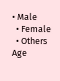• Male
  • Female
  • Others
Age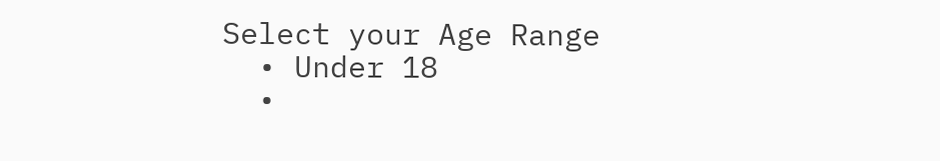Select your Age Range
  • Under 18
  •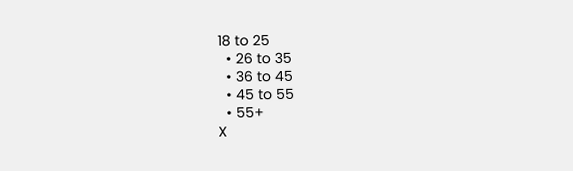18 to 25
  • 26 to 35
  • 36 to 45
  • 45 to 55
  • 55+
X